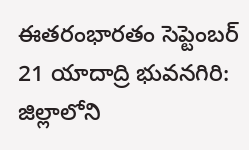ఈతరంభారతం సెప్టెంబర్ 21 యాదాద్రి భువనగిరి: జిల్లాలోని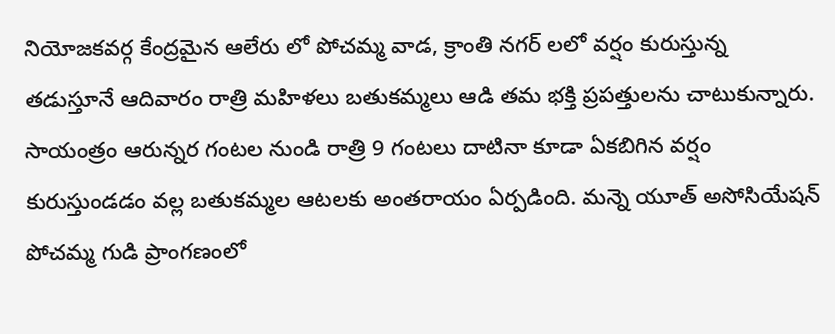నియోజకవర్గ కేంద్రమైన ఆలేరు లో పోచమ్మ వాడ, క్రాంతి నగర్ లలో వర్షం కురుస్తున్న తడుస్తూనే ఆదివారం రాత్రి మహిళలు బతుకమ్మలు ఆడి తమ భక్తి ప్రపత్తులను చాటుకున్నారు.
సాయంత్రం ఆరున్నర గంటల నుండి రాత్రి 9 గంటలు దాటినా కూడా ఏకబిగిన వర్షం కురుస్తుండడం వల్ల బతుకమ్మల ఆటలకు అంతరాయం ఏర్పడింది. మన్నె యూత్ అసోసియేషన్ పోచమ్మ గుడి ప్రాంగణంలో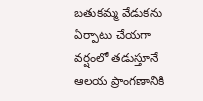బతుకమ్మ వేడుకను ఏర్పాటు చేయగా వర్షంలో తడుస్తూనే ఆలయ ప్రాంగణానికి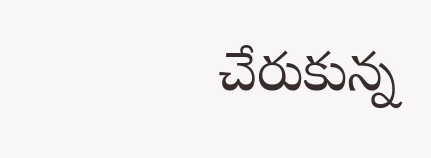చేరుకున్న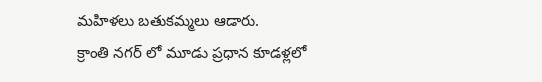మహిళలు బతుకమ్మలు ఆడారు.
క్రాంతి నగర్ లో మూడు ప్రధాన కూడళ్లలో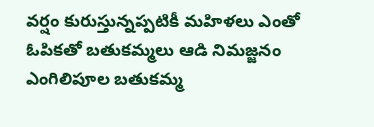వర్షం కురుస్తున్నప్పటికీ మహిళలు ఎంతో ఓపికతో బతుకమ్మలు ఆడి నిమజ్జనం ఎంగిలిపూల బతుకమ్మ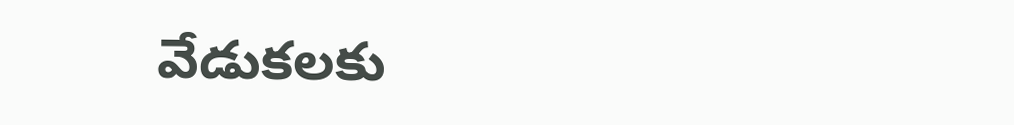వేడుకలకు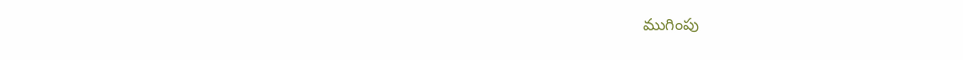ముగింపు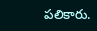పలికారు.